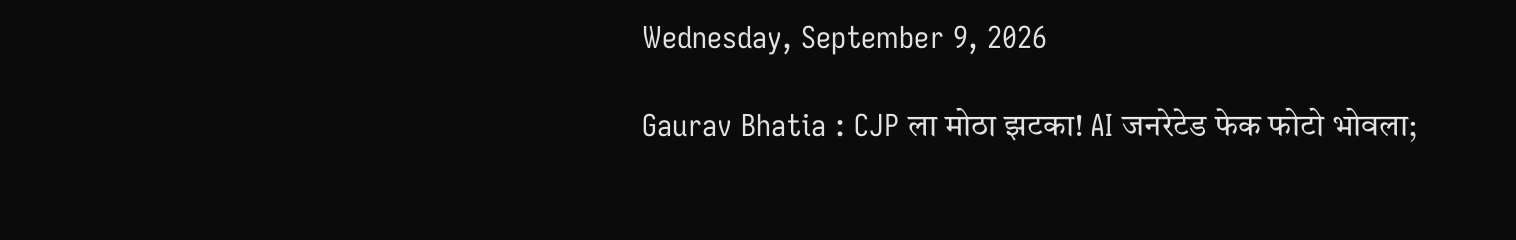Wednesday, September 9, 2026

Gaurav Bhatia : CJP ला मोठा झटका! AI जनरेटेड फेक फोटो भोवला;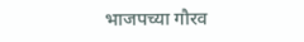भाजपच्या गौरव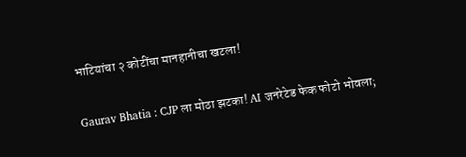भाटियांचा २ कोटींचा मानहानीचा खटला!

Gaurav Bhatia : CJP ला मोठा झटका! AI जनरेटेड फेक फोटो भोवला;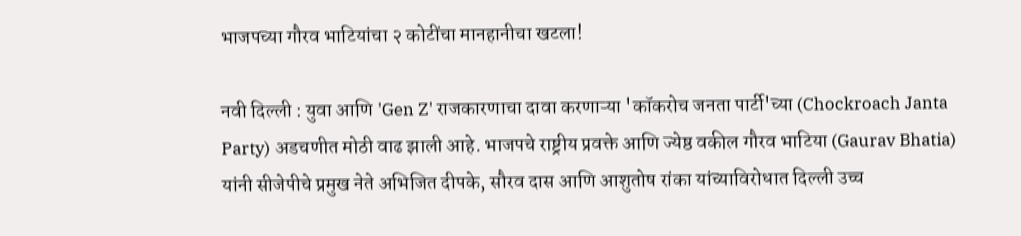भाजपच्या गौरव भाटियांचा २ कोटींचा मानहानीचा खटला!

नवी दिल्ली : युवा आणि 'Gen Z' राजकारणाचा दावा करणाऱ्या 'कॉकरोच जनता पार्टी'च्या (Chockroach Janta Party) अडचणीत मोठी वाढ झाली आहे. भाजपचे राष्ट्रीय प्रवक्ते आणि ज्येष्ठ वकील गौरव भाटिया (Gaurav Bhatia) यांनी सीजेपीचे प्रमुख नेते अभिजित दीपके, सौरव दास आणि आशुतोष रांका यांच्याविरोधात दिल्ली उच्च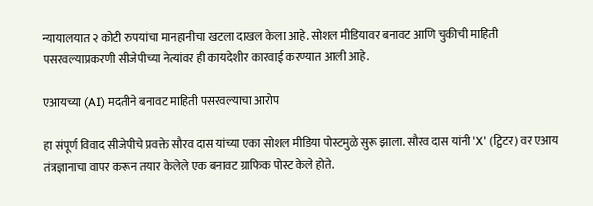न्यायालयात २ कोटी रुपयांचा मानहानीचा खटला दाखल केला आहे. सोशल मीडियावर बनावट आणि चुकीची माहिती पसरवल्याप्रकरणी सीजेपीच्या नेत्यांवर ही कायदेशीर कारवाई करण्यात आली आहे.

एआयच्या (AI) मदतीने बनावट माहिती पसरवल्याचा आरोप

हा संपूर्ण विवाद सीजेपीचे प्रवक्ते सौरव दास यांच्या एका सोशल मीडिया पोस्टमुळे सुरू झाला. सौरव दास यांनी 'X' (ट्विटर) वर एआय तंत्रज्ञानाचा वापर करून तयार केलेले एक बनावट ग्राफिक पोस्ट केले होते.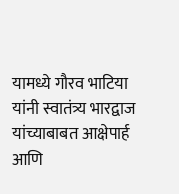यामध्ये गौरव भाटिया यांनी स्वातंत्र्य भारद्वाज यांच्याबाबत आक्षेपार्ह आणि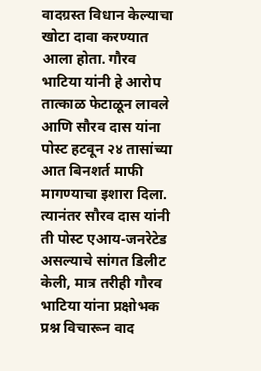वादग्रस्त विधान केल्याचा खोटा दावा करण्यात आला होता. गौरव भाटिया यांनी हे आरोप तात्काळ फेटाळून लावले आणि सौरव दास यांना पोस्ट हटवून २४ तासांच्या आत बिनशर्त माफी मागण्याचा इशारा दिला. त्यानंतर सौरव दास यांनी ती पोस्ट एआय-जनरेटेड असल्याचे सांगत डिलीट केली, मात्र तरीही गौरव भाटिया यांना प्रक्षोभक प्रश्न विचारून वाद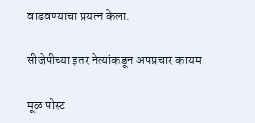वाढवण्याचा प्रयत्न केला.

सीजेपीच्या इतर नेत्यांकडून अपप्रचार कायम

मूळ पोस्ट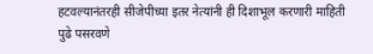हटवल्यानंतरही सीजेपीच्या इतर नेत्यांनी ही दिशाभूल करणारी माहिती पुढे पसरवणे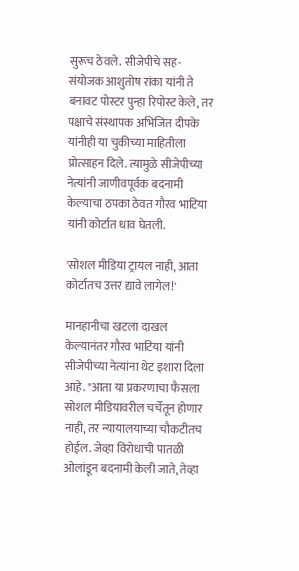सुरूच ठेवले. सीजेपीचे सह-संयोजक आशुतोष रांका यांनी ते बनावट पोस्टर पुन्हा रिपोस्ट केले, तर पक्षाचे संस्थापक अभिजित दीपके यांनीही या चुकीच्या माहितीला प्रोत्साहन दिले. त्यामुळे सीजेपीच्या नेत्यांनी जाणीवपूर्वक बदनामी केल्याचा ठपका ठेवत गौरव भाटिया यांनी कोर्टात धाव घेतली.

'सोशल मीडिया ट्रायल नाही, आता कोर्टातच उत्तर द्यावे लागेल!'

मानहानीचा खटला दाखल केल्यानंतर गौरव भाटिया यांनी सीजेपीच्या नेत्यांना थेट इशारा दिला आहे. "आता या प्रकरणाचा फैसला सोशल मीडियावरील चर्चेतून होणार नाही, तर न्यायालयाच्या चौकटीतच होईल. जेव्हा विरोधाची पातळी ओलांडून बदनामी केली जाते, तेव्हा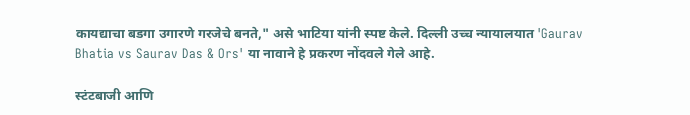कायद्याचा बडगा उगारणे गरजेचे बनते," असे भाटिया यांनी स्पष्ट केले. दिल्ली उच्च न्यायालयात 'Gaurav Bhatia vs Saurav Das & Ors' या नावाने हे प्रकरण नोंदवले गेले आहे.

स्टंटबाजी आणि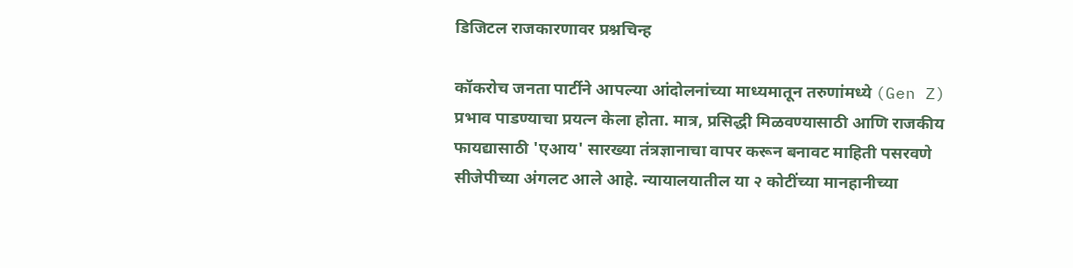डिजिटल राजकारणावर प्रश्नचिन्ह

कॉकरोच जनता पार्टीने आपल्या आंदोलनांच्या माध्यमातून तरुणांमध्ये (Gen Z) प्रभाव पाडण्याचा प्रयत्न केला होता. मात्र, प्रसिद्धी मिळवण्यासाठी आणि राजकीय फायद्यासाठी 'एआय' सारख्या तंत्रज्ञानाचा वापर करून बनावट माहिती पसरवणे सीजेपीच्या अंगलट आले आहे. न्यायालयातील या २ कोटींच्या मानहानीच्या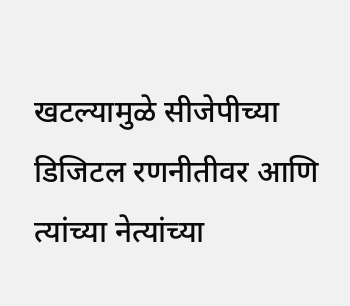खटल्यामुळे सीजेपीच्या डिजिटल रणनीतीवर आणि त्यांच्या नेत्यांच्या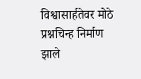विश्वासार्हतेवर मोठे प्रश्नचिन्ह निर्माण झाले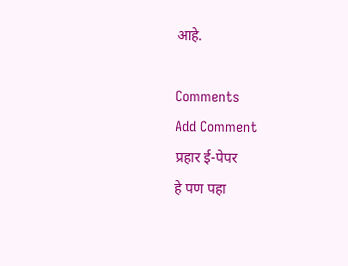आहे.

Comments
Add Comment
प्रहार ई-पेपर
हे पण पहा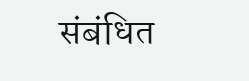संबंधित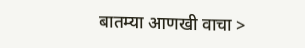बातम्या आणखी वाचा >